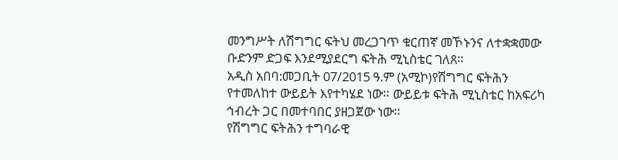መንግሥት ለሽግግር ፍትህ መረጋገጥ ቁርጠኛ መኾኑንና ለተቋቋመው ቡድንም ድጋፍ እንደሚያደርግ ፍትሕ ሚኒስቴር ገለጸ፡፡
አዲስ አበባ:መጋቢት 07/2015 ዓ.ም (አሚኮ)የሽግግር ፍትሕን የተመለከተ ውይይት እየተካሄደ ነው። ውይይቱ ፍትሕ ሚኒስቴር ከአፍሪካ ኅብረት ጋር በመተባበር ያዘጋጀው ነው።
የሽግግር ፍትሕን ተግባራዊ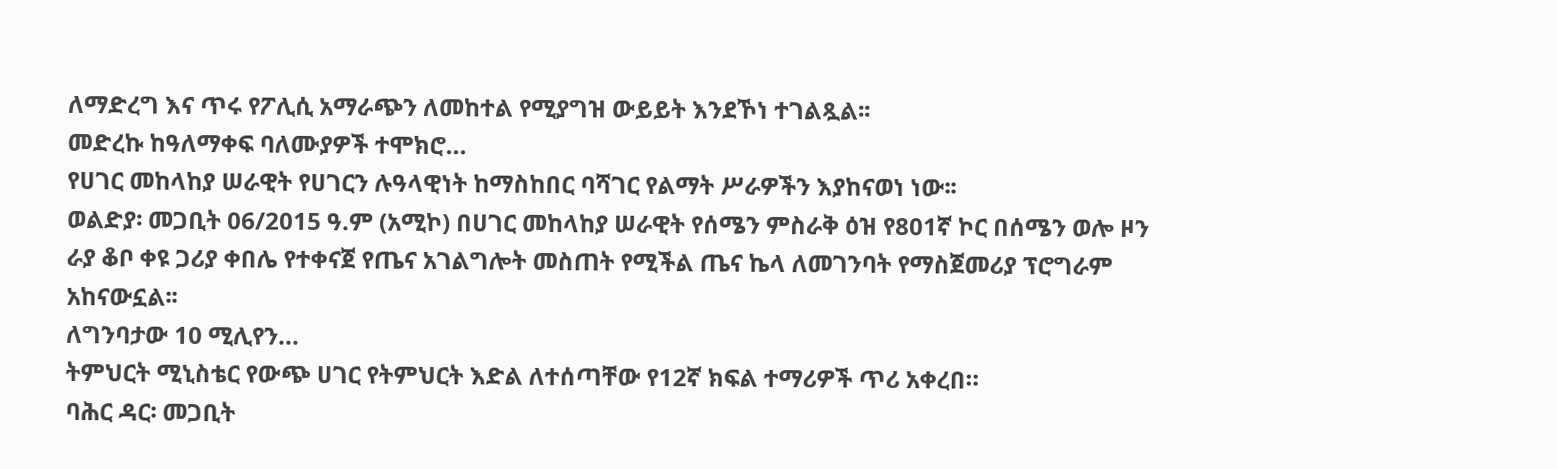ለማድረግ እና ጥሩ የፖሊሲ አማራጭን ለመከተል የሚያግዝ ውይይት እንደኾነ ተገልጿል፡፡
መድረኩ ከዓለማቀፍ ባለሙያዎች ተሞክሮ...
የሀገር መከላከያ ሠራዊት የሀገርን ሉዓላዊነት ከማስከበር ባሻገር የልማት ሥራዎችን እያከናወነ ነው፡፡
ወልድያ፡ መጋቢት 06/2015 ዓ.ም (አሚኮ) በሀገር መከላከያ ሠራዊት የሰሜን ምስራቅ ዕዝ የ801ኛ ኮር በሰሜን ወሎ ዞን ራያ ቆቦ ቀዩ ጋሪያ ቀበሌ የተቀናጀ የጤና አገልግሎት መስጠት የሚችል ጤና ኬላ ለመገንባት የማስጀመሪያ ፕሮግራም አከናውኗል፡፡
ለግንባታው 10 ሚሊየን...
ትምህርት ሚኒስቴር የውጭ ሀገር የትምህርት እድል ለተሰጣቸው የ12ኛ ክፍል ተማሪዎች ጥሪ አቀረበ።
ባሕር ዳር፡ መጋቢት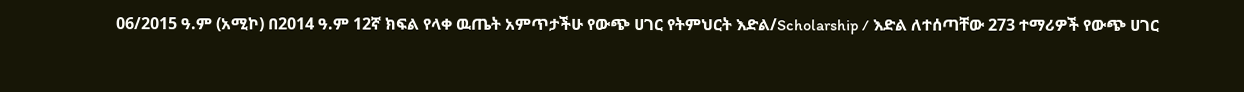06/2015 ዓ.ም (አሚኮ) በ2014 ዓ.ም 12ኛ ክፍል የላቀ ዉጤት አምጥታችሁ የውጭ ሀገር የትምህርት እድል/Scholarship / እድል ለተሰጣቸው 273 ተማሪዎች የውጭ ሀገር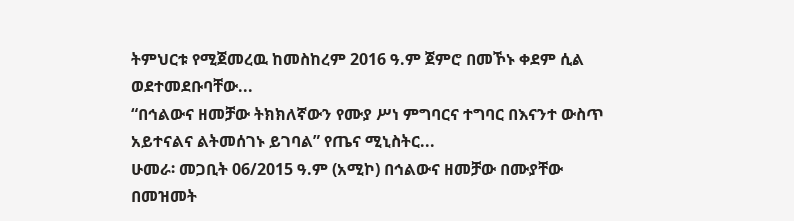ትምህርቱ የሚጀመረዉ ከመስከረም 2016 ዓ.ም ጀምሮ በመኾኑ ቀደም ሲል ወደተመደቡባቸው...
“በኅልውና ዘመቻው ትክክለኛውን የሙያ ሥነ ምግባርና ተግባር በእናንተ ውስጥ አይተናልና ልትመሰገኑ ይገባል” የጤና ሚኒስትር...
ሁመራ፡ መጋቢት 06/2015 ዓ.ም (አሚኮ) በኅልውና ዘመቻው በሙያቸው በመዝመት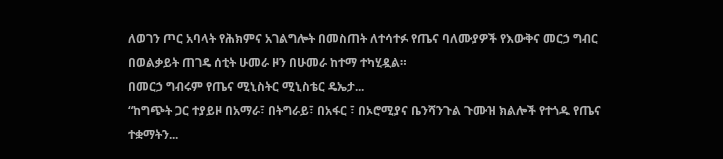ለወገን ጦር አባላት የሕክምና አገልግሎት በመስጠት ለተሳተፉ የጤና ባለሙያዎች የእውቅና መርኃ ግብር በወልቃይት ጠገዴ ሰቲት ሁመራ ዞን በሁመራ ከተማ ተካሂዷል።
በመርኃ ግብሩም የጤና ሚኒስትር ሚኒስቴር ዴኤታ...
“ከግጭት ጋር ተያይዞ በአማራ፣ በትግራይ፣ በአፋር ፣ በኦሮሚያና ቤንሻንጉል ጉሙዝ ክልሎች የተጎዱ የጤና ተቋማትን...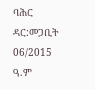ባሕር ዳር:መጋቢት 06/2015 ዓ.ም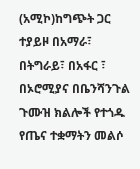(አሚኮ)ከግጭት ጋር ተያይዞ በአማራ፣ በትግራይ፣ በአፋር ፣ በኦሮሚያና በቤንሻንጉል ጉሙዝ ክልሎች የተጎዱ የጤና ተቋማትን መልሶ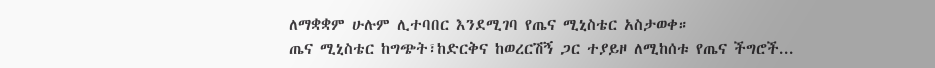ለማቋቋም ሁሉም ሊተባበር እንደሚገባ የጤና ሚኒስቴር አስታወቀ።
ጤና ሚኒስቴር ከግጭት፣ከድርቅና ከወረርሽኝ ጋር ተያይዞ ለሚከሰቱ የጤና ችግሮች...